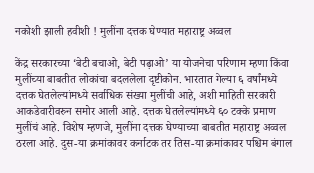नकोशी झाली हवीशी ! मुलींना दत्तक घेण्यात महाराष्ट्र अव्वल

केंद्र सरकारच्या ‘बेटी बचाओ, बेटी पढ़ाओ’ या योजनेचा परिणाम म्हणा किंवा मुलींच्या बाबतीत लोकांचा बदललेला दृष्टीकोन. भारतात गेल्या ६ वर्षांमध्ये दत्तक घेतलेल्यांमध्ये सर्वाधिक संख्या मुलींची आहे, अशी माहिती सरकारी आकडेवारीवरुन समोर आली आहे. दत्तक घेतलेल्यांमध्ये ६० टक्के प्रमाण मुलींचं आहे. विशेष म्हणजे, मुलींना दत्तक घेण्याच्या बाबतीत महाराष्ट्र अव्वल ठरला आहे. दुस-या क्रमांकावर कर्नाटक तर तिस-या क्रमांकावर पश्चिम बंगाल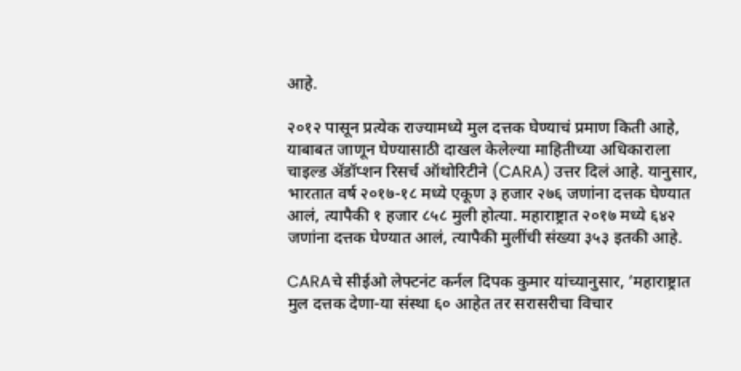आहे.

२०१२ पासून प्रत्येक राज्यामध्ये मुल दत्तक घेण्याचं प्रमाण किती आहे, याबाबत जाणून घेण्यासाठी दाखल केलेल्या माहितीच्या अधिकाराला चाइल्ड ॲडॉप्शन रिसर्च ऑथोरिटीने (CARA) उत्तर दिलं आहे. यानुसार, भारतात वर्ष २०१७-१८ मध्ये एकूण ३ हजार २७६ जणांना दत्तक घेण्यात आलं, त्यापैकी १ हजार ८५८ मुली होत्या. महाराष्ट्रात २०१७ मध्ये ६४२ जणांना दत्तक घेण्यात आलं, त्यापैकी मुलींची संख्या ३५३ इतकी आहे.

CARAचे सीईओ लेफ्टनंट कर्नल दिपक कुमार यांच्यानुसार, ‘महाराष्ट्रात मुल दत्तक देणा-या संस्था ६० आहेत तर सरासरीचा विचार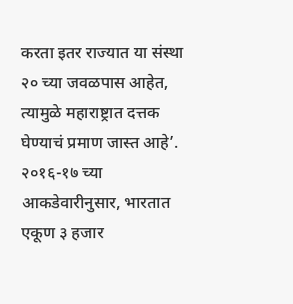करता इतर राज्यात या संस्था २० च्या जवळपास आहेत, त्यामुळे महाराष्ट्रात दत्तक घेण्याचं प्रमाण जास्त आहे’. २०१६-१७ च्या आकडेवारीनुसार, भारतात एकूण ३ हजार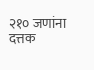२१० जणांना दत्तक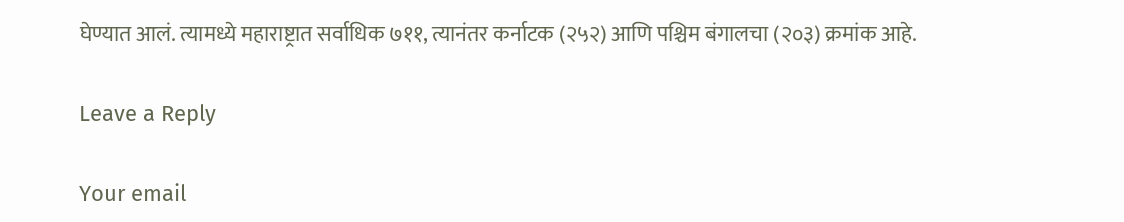घेण्यात आलं. त्यामध्ये महाराष्ट्रात सर्वाधिक ७११, त्यानंतर कर्नाटक (२५२) आणि पश्चिम बंगालचा (२०३) क्रमांक आहे.

Leave a Reply

Your email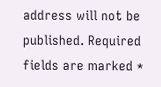address will not be published. Required fields are marked *